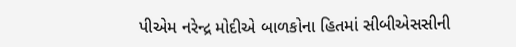પીએમ નરેન્દ્ર મોદીએ બાળકોના હિતમાં સીબીએસસીની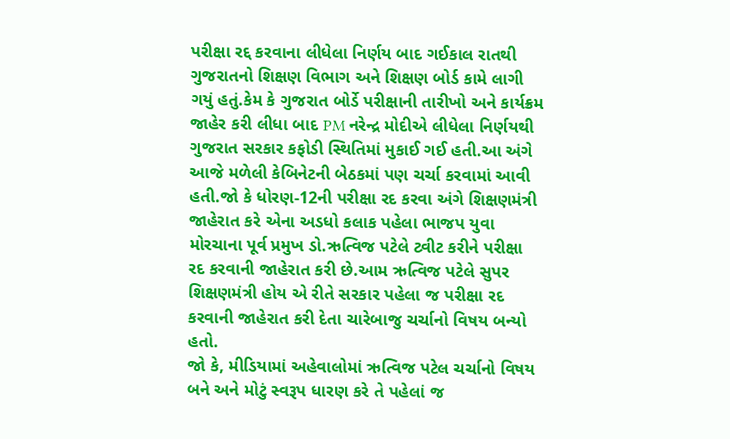પરીક્ષા રદ્દ કરવાના લીધેલા નિર્ણય બાદ ગઈકાલ રાતથી ગુજરાતનો શિક્ષણ વિભાગ અને શિક્ષણ બોર્ડ કામે લાગી ગયું હતું.કેમ કે ગુજરાત બોર્ડે પરીક્ષાની તારીખો અને કાર્યક્રમ જાહેર કરી લીધા બાદ PM નરેન્દ્ર મોદીએ લીધેલા નિર્ણયથી ગુજરાત સરકાર કફોડી સ્થિતિમાં મુકાઈ ગઈ હતી.આ અંગે આજે મળેલી કેબિનેટની બેઠકમાં પણ ચર્ચા કરવામાં આવી હતી.જો કે ધોરણ-12ની પરીક્ષા રદ કરવા અંગે શિક્ષણમંત્રી જાહેરાત કરે એના અડધો કલાક પહેલા ભાજપ યુવા મોરચાના પૂર્વ પ્રમુખ ડો.ઋત્વિજ પટેલે ટ્વીટ કરીને પરીક્ષા રદ કરવાની જાહેરાત કરી છે.આમ ઋત્વિજ પટેલે સુપર શિક્ષણમંત્રી હોય એ રીતે સરકાર પહેલા જ પરીક્ષા રદ કરવાની જાહેરાત કરી દેતા ચારેબાજુ ચર્ચાનો વિષય બન્યો હતો.
જો કે, મીડિયામાં અહેવાલોમાં ઋત્વિજ પટેલ ચર્ચાનો વિષય બને અને મોટું સ્વરૂપ ધારણ કરે તે પહેલાં જ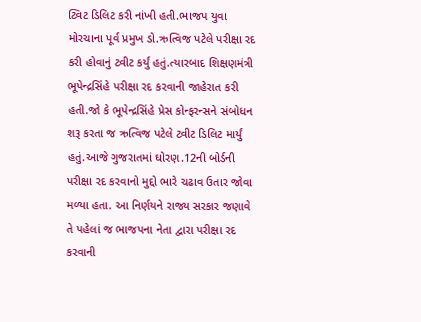ટ્વિટ ડિલિટ કરી નાંખી હતી.ભાજપ યુવા મોરચાના પૂર્વ પ્રમુખ ડો.ઋત્વિજ પટેલે પરીક્ષા રદ કરી હોવાનું ટ્વીટ કર્યું હતું.ત્યારબાદ શિક્ષણમંત્રી ભૂપેન્દ્રસિંહે પરીક્ષા રદ કરવાની જાહેરાત કરી હતી.જો કે ભૂપેન્દ્રસિંહે પ્રેસ કોન્ફરન્સને સંબોધન શરૂ કરતા જ ઋત્વિજ પટેલે ટ્વીટ ડિલિટ માર્યું હતું.આજે ગુજરાતમાં ઘોરણ.12ની બોર્ડની પરીક્ષા રદ કરવાનો મુદ્દો ભારે ચઢાવ ઉતાર જોવા મળ્યા હતા. આ નિર્ણયને રાજ્ય સરકાર જણાવે તે પહેલાં જ ભાજપના નેતા દ્વારા પરીક્ષા રદ કરવાની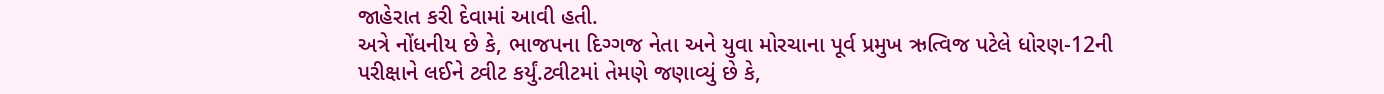જાહેરાત કરી દેવામાં આવી હતી.
અત્રે નોંધનીય છે કે, ભાજપના દિગ્ગજ નેતા અને યુવા મોરચાના પૂર્વ પ્રમુખ ઋત્વિજ પટેલે ધોરણ-12ની પરીક્ષાને લઈને ટ્વીટ કર્યું.ટ્વીટમાં તેમણે જણાવ્યું છે કે,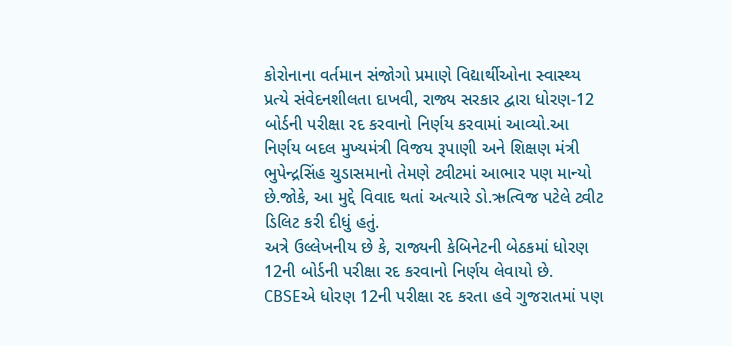કોરોનાના વર્તમાન સંજોગો પ્રમાણે વિદ્યાર્થીઓના સ્વાસ્થ્ય પ્રત્યે સંવેદનશીલતા દાખવી, રાજ્ય સરકાર દ્વારા ધોરણ-12 બોર્ડની પરીક્ષા રદ કરવાનો નિર્ણય કરવામાં આવ્યો.આ નિર્ણય બદલ મુખ્યમંત્રી વિજય રૂપાણી અને શિક્ષણ મંત્રી ભુપેન્દ્રસિંહ ચુડાસમાનો તેમણે ટ્વીટમાં આભાર પણ માન્યો છે.જોકે, આ મુદ્દે વિવાદ થતાં અત્યારે ડો.ઋત્વિજ પટેલે ટ્વીટ ડિલિટ કરી દીધું હતું.
અત્રે ઉલ્લેખનીય છે કે, રાજ્યની કેબિનેટની બેઠકમાં ધોરણ 12ની બોર્ડની પરીક્ષા રદ કરવાનો નિર્ણય લેવાયો છે. CBSEએ ધોરણ 12ની પરીક્ષા રદ કરતા હવે ગુજરાતમાં પણ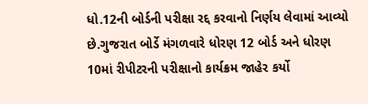ધો.12ની બોર્ડની પરીક્ષા રદ્દ કરવાનો નિર્ણય લેવામાં આવ્યો છે.ગુજરાત બોર્ડે મંગળવારે ધોરણ 12 બોર્ડ અને ધોરણ 10માં રીપીટરની પરીક્ષાનો કાર્યક્રમ જાહેર કર્યો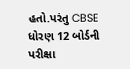હતો.પરંતુ CBSE ધોરણ 12 બોર્ડની પરીક્ષા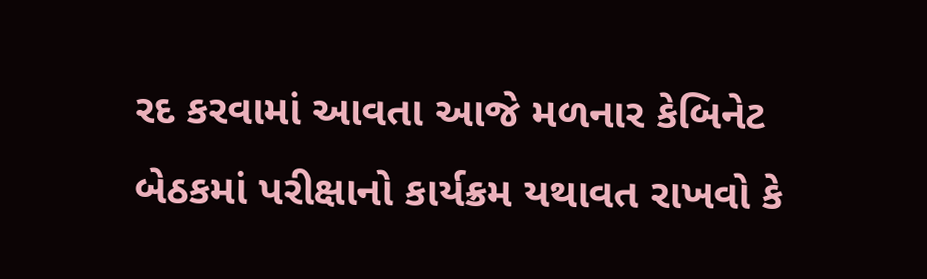રદ કરવામાં આવતા આજે મળનાર કેબિનેટ બેઠકમાં પરીક્ષાનો કાર્યક્રમ યથાવત રાખવો કે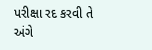પરીક્ષા રદ કરવી તે અંગે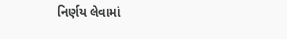નિર્ણય લેવામાં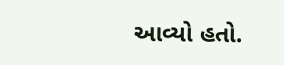આવ્યો હતો.